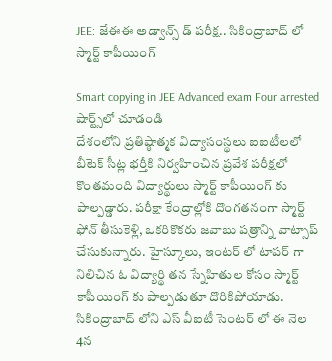JEE: జేఈఈ అడ్వాన్స్ డ్ పరీక్ష.. సికింద్రాబాద్ లో స్మార్ట్ కాపీయింగ్

Smart copying in JEE Advanced exam Four arrested
షార్ట్స్‌లో చూడండి
దేశంలోని ప్రతిష్ఠాత్మక విద్యాసంస్థలు ఐఐటీలలో బీటెక్ సీట్ల భర్తీకి నిర్వహించిన ప్రవేశ పరీక్షలో కొంతమంది విద్యార్థులు స్మార్ట్ కాపీయింగ్ కు పాల్పడ్డారు. పరీక్షా కేంద్రాల్లోకి దొంగతనంగా స్మార్ట్ ఫోన్ తీసుకెళ్లి, ఒకరికొకరు జవాబు పత్రాన్ని వాట్సాప్ చేసుకున్నారు. హైస్కూలు, ఇంటర్ లో టాపర్ గా నిలిచిన ఓ విద్యార్థి తన స్నేహితుల కోసం స్మార్ట్ కాపీయింగ్ కు పాల్పడుతూ దొరికిపోయాడు. సికింద్రాబాద్ లోని ఎస్ వీఐటీ సెంటర్ లో ఈ నెల 4న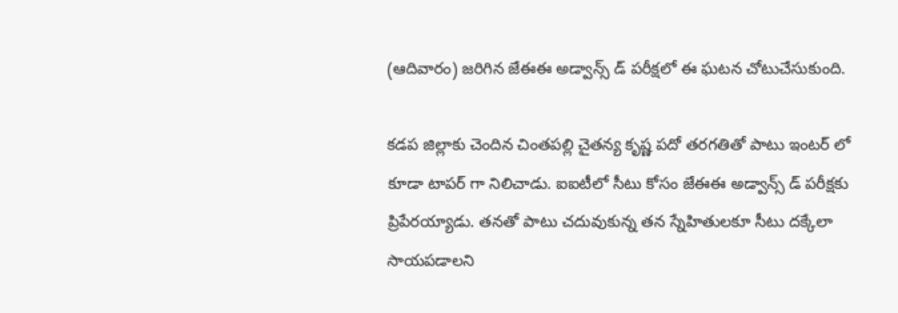(ఆదివారం) జరిగిన జేఈఈ అడ్వాన్స్ డ్ పరీక్షలో ఈ ఘటన చోటుచేసుకుంది.

కడప జిల్లాకు చెందిన చింతపల్లి చైతన్య కృష్ణ పదో తరగతితో పాటు ఇంటర్ లో కూడా టాపర్ గా నిలిచాడు. ఐఐటీలో సీటు కోసం జేఈఈ అడ్వాన్స్ డ్ పరీక్షకు ప్రిపేరయ్యాడు. తనతో పాటు చదువుకున్న తన స్నేహితులకూ సీటు దక్కేలా సాయపడాలని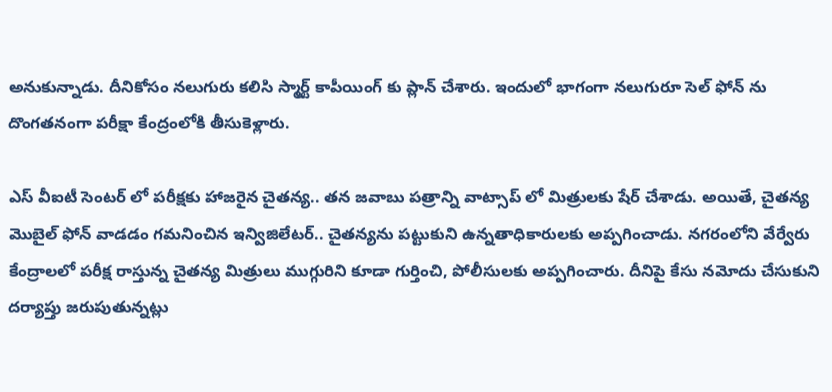అనుకున్నాడు. దీనికోసం నలుగురు కలిసి స్మార్ట్ కాపీయింగ్ కు ప్లాన్ చేశారు. ఇందులో భాగంగా నలుగురూ సెల్ ఫోన్ ను దొంగతనంగా పరీక్షా కేంద్రంలోకి తీసుకెళ్లారు.

ఎస్ వీఐటీ సెంటర్ లో పరీక్షకు హాజరైన చైతన్య.. తన జవాబు పత్రాన్ని వాట్సాప్ లో మిత్రులకు షేర్ చేశాడు. అయితే, చైతన్య మొబైల్ ఫోన్ వాడడం గమనించిన ఇన్విజిలేటర్.. చైతన్యను పట్టుకుని ఉన్నతాధికారులకు అప్పగించాడు. నగరంలోని వేర్వేరు కేంద్రాలలో పరీక్ష రాస్తున్న చైతన్య మిత్రులు ముగ్గురిని కూడా గుర్తించి, పోలీసులకు అప్పగించారు. దీనిపై కేసు నమోదు చేసుకుని దర్యాప్తు జరుపుతున్నట్లు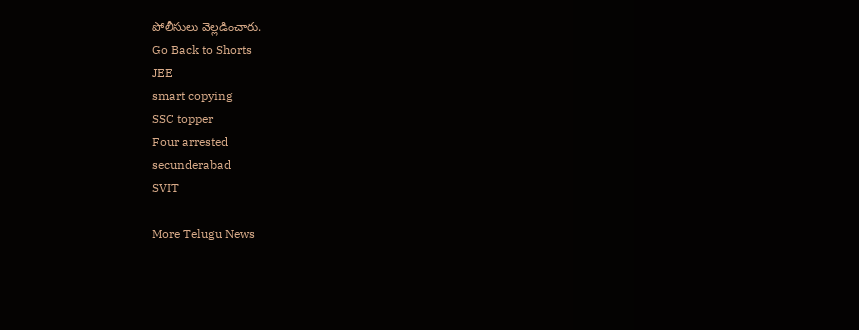పోలీసులు వెల్లడించారు.
Go Back to Shorts
JEE
smart copying
SSC topper
Four arrested
secunderabad
SVIT

More Telugu News